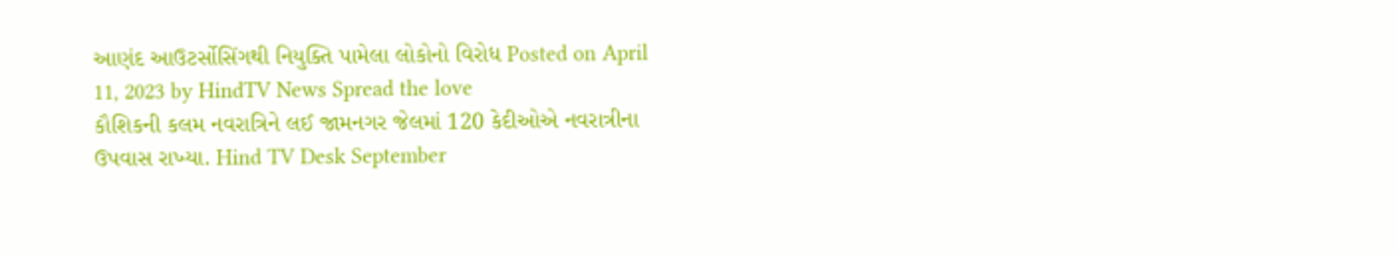આણંદ આઉટર્સોસિંગથી નિયુક્તિ પામેલા લોકોનો વિરોધ Posted on April 11, 2023 by HindTV News Spread the love
કૌશિકની કલમ નવરાત્રિને લઈ જામનગર જેલમાં 120 કેદીઓએ નવરાત્રીના ઉપવાસ રાખ્યા. Hind TV Desk September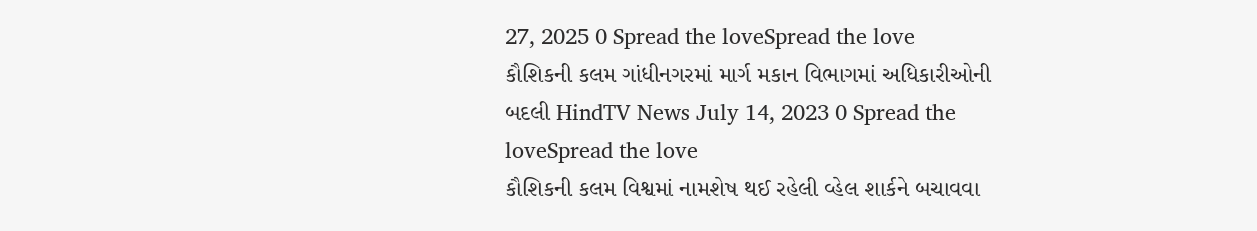27, 2025 0 Spread the loveSpread the love
કૌશિકની કલમ ગાંધીનગરમાં માર્ગ મકાન વિભાગમાં અધિકારીઓની બદલી HindTV News July 14, 2023 0 Spread the loveSpread the love
કૌશિકની કલમ વિશ્વમાં નામશેષ થઈ રહેલી વ્હેલ શાર્કને બચાવવા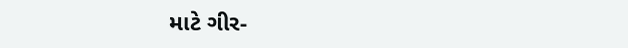માટે ગીર-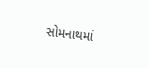સોમનાથમાં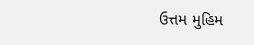ઉત્તમ મુહિમ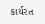કાર્યરત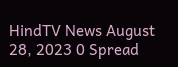HindTV News August 28, 2023 0 Spread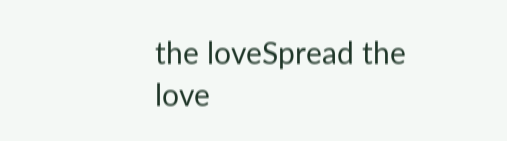the loveSpread the love